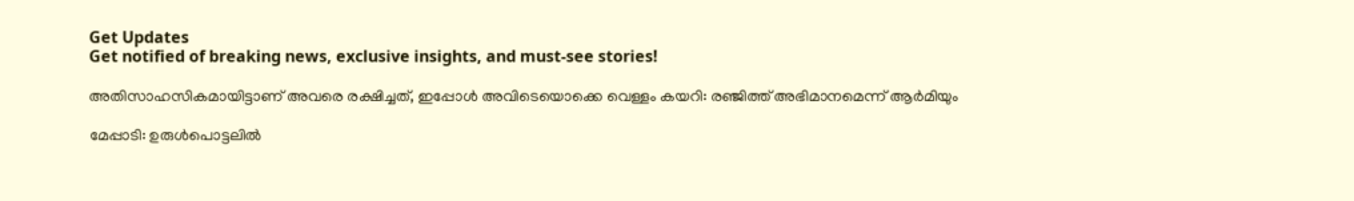Get Updates
Get notified of breaking news, exclusive insights, and must-see stories!

അതിസാഹസികമായിട്ടാണ് അവരെ രക്ഷിച്ചത്, ഇപ്പോള്‍ അവിടെയൊക്കെ വെള്ളം കയറി: രഞ്ജിത്ത് അഭിമാനമെന്ന് ആർമിയും

മേപ്പാടി: ഉരുള്‍പൊട്ടലില്‍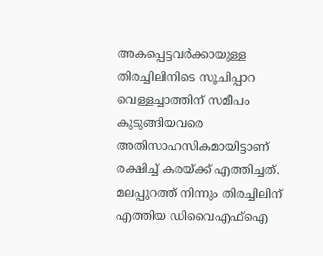അകപ്പെട്ടവർക്കായുള്ള തിരച്ചിലിനിടെ സൂചിപ്പാറ വെള്ളച്ചാത്തിന് സമീപം കുടുങ്ങിയവരെ അതിസാഹസികമായിട്ടാണ് രക്ഷിച്ച് കരയ്ക്ക് എത്തിച്ചത്. മലപ്പുറത്ത് നിന്നും തിരച്ചിലിന് എത്തിയ ഡിവൈഎഫ്ഐ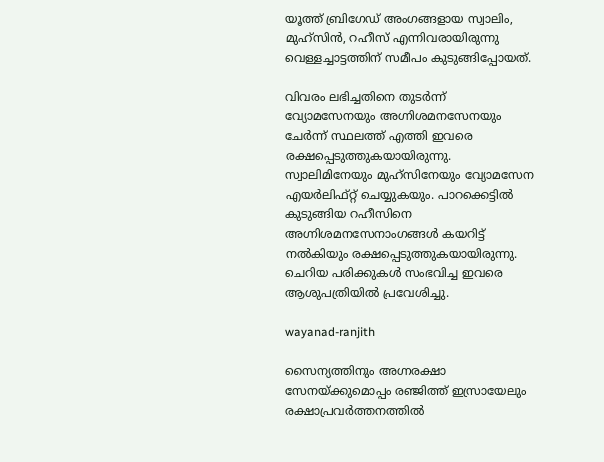യൂത്ത് ബ്രിഗേഡ് അംഗങ്ങളായ സ്വാലിം, മുഹ്സിൻ, റഹീസ് എന്നിവരായിരുന്നു വെള്ളച്ചാട്ടത്തിന് സമീപം കുടുങ്ങിപ്പോയത്.

വിവരം ലഭിച്ചതിനെ തുടർന്ന് വ്യോമസേനയും അഗ്നിശമനസേനയും ചേർന്ന് സ്ഥലത്ത് എത്തി ഇവരെ രക്ഷപ്പെടുത്തുകയായിരുന്നു. സ്വാലിമിനേയും മുഹ്സിനേയും വ്യോമസേന എയർലിഫ്റ്റ് ചെയ്യുകയും. പാറക്കെട്ടിൽ കുടുങ്ങിയ റഹീസിനെ അഗ്നിശമനസേനാംഗങ്ങൾ കയറിട്ട് നൽകിയും രക്ഷപ്പെടുത്തുകയായിരുന്നു. ചെറിയ പരിക്കുകള്‍ സംഭവിച്ച ഇവരെ ആശുപത്രിയില്‍ പ്രവേശിച്ചു.

wayanad-ranjith

സൈന്യത്തിനും അഗ്നരക്ഷാ സേനയ്ക്കുമൊപ്പം രഞ്ജിത്ത് ഇസ്രായേലും രക്ഷാപ്രവർത്തനത്തില്‍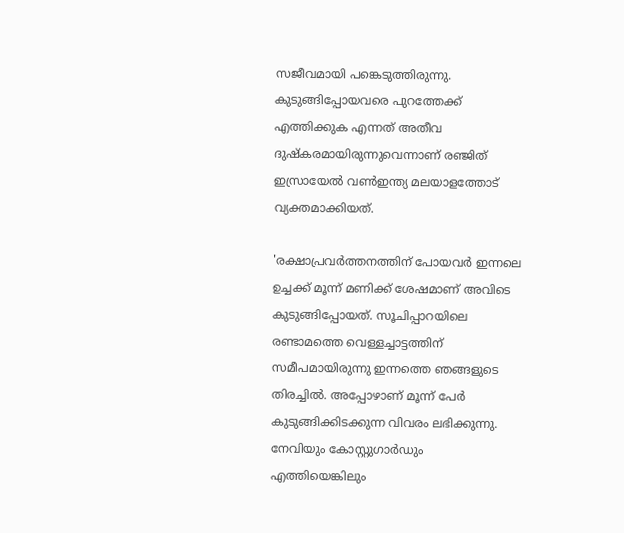സജീവമായി പങ്കെടുത്തിരുന്നു. കുടുങ്ങിപ്പോയവരെ പുറത്തേക്ക് എത്തിക്കുക എന്നത് അതീവ ദുഷ്കരമായിരുന്നുവെന്നാണ് രഞ്ജിത് ഇസ്രായേല്‍ വണ്‍ഇന്ത്യ മലയാളത്തോട് വ്യക്തമാക്കിയത്.

'രക്ഷാപ്രവർത്തനത്തിന് പോയവർ ഇന്നലെ ഉച്ചക്ക് മൂന്ന് മണിക്ക് ശേഷമാണ് അവിടെ കുടുങ്ങിപ്പോയത്. സൂചിപ്പാറയിലെ രണ്ടാമത്തെ വെള്ളച്ചാട്ടത്തിന് സമീപമായിരുന്നു ഇന്നത്തെ ഞങ്ങളുടെ തിരച്ചില്‍. അപ്പോഴാണ് മൂന്ന് പേർ കുടുങ്ങിക്കിടക്കുന്ന വിവരം ലഭിക്കുന്നു. നേവിയും കോസ്റ്റുഗാർഡും എത്തിയെങ്കിലും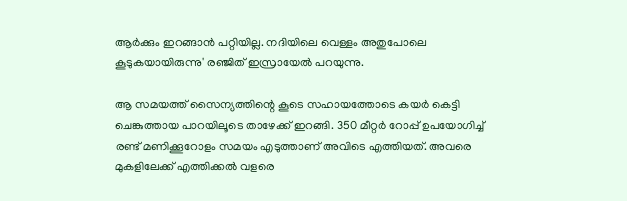ആർക്കും ഇറങ്ങാന്‍ പറ്റിയില്ല. നദിയിലെ വെള്ളം അതുപോലെ കൂടുകയായിരുന്നു' രഞ്ജിത് ഇസ്രായേല്‍ പറയുന്നു.

ആ സമയത്ത് സൈന്യത്തിന്റെ കൂടെ സഹായത്തോടെ കയർ കെട്ടി ചെങ്കുത്തായ പാറയിലൂടെ താഴേക്ക് ഇറങ്ങി. 350 മീറ്റർ റോപ്പ് ഉപയോഗിച്ച് രണ്ട് മണിക്കൂറോളം സമയം എടുത്താണ് അവിടെ എത്തിയത്. അവരെ മുകളിലേക്ക് എത്തിക്കല്‍ വളരെ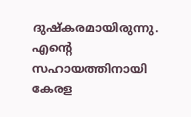ദുഷ്കരമായിരുന്നു. എന്റെ സഹായത്തിനായി കേരള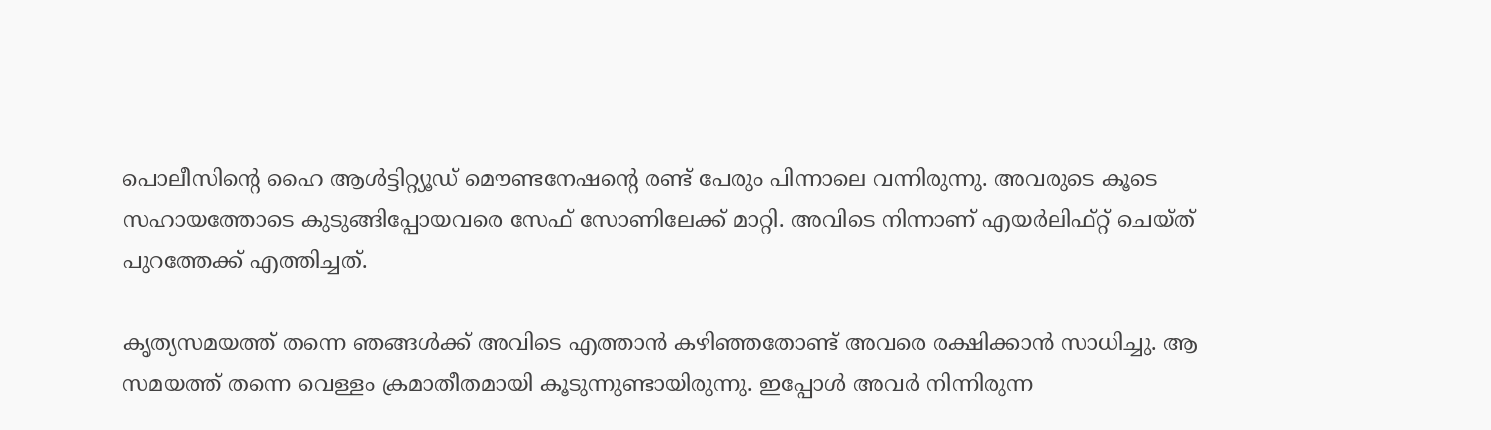പൊലീസിന്റെ ഹൈ ആള്‍ട്ടിറ്റ്യൂഡ് മൌണ്ടനേഷന്റെ രണ്ട് പേരും പിന്നാലെ വന്നിരുന്നു. അവരുടെ കൂടെ സഹായത്തോടെ കുടുങ്ങിപ്പോയവരെ സേഫ് സോണിലേക്ക് മാറ്റി. അവിടെ നിന്നാണ് എയർലിഫ്റ്റ് ചെയ്ത് പുറത്തേക്ക് എത്തിച്ചത്.

കൃത്യസമയത്ത് തന്നെ ഞങ്ങള്‍ക്ക് അവിടെ എത്താന്‍ കഴിഞ്ഞതോണ്ട് അവരെ രക്ഷിക്കാന്‍ സാധിച്ചു. ആ സമയത്ത് തന്നെ വെള്ളം ക്രമാതീതമായി കൂടുന്നുണ്ടായിരുന്നു. ഇപ്പോള്‍ അവർ നിന്നിരുന്ന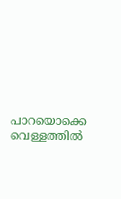പാറയൊക്കെ വെള്ളത്തില്‍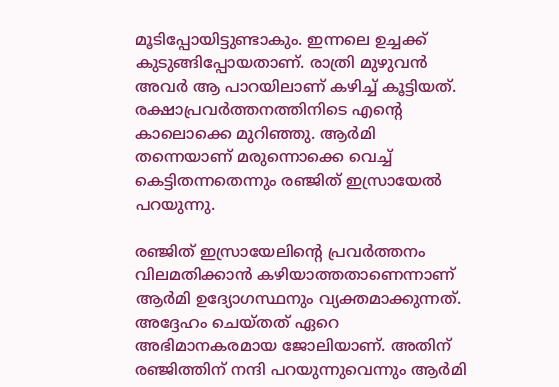മൂടിപ്പോയിട്ടുണ്ടാകും. ഇന്നലെ ഉച്ചക്ക് കുടുങ്ങിപ്പോയതാണ്. രാത്രി മുഴുവന്‍ അവർ ആ പാറയിലാണ് കഴിച്ച് കൂട്ടിയത്. രക്ഷാപ്രവർത്തനത്തിനിടെ എന്റെ കാലൊക്കെ മുറിഞ്ഞു. ആർമി തന്നെയാണ് മരുന്നൊക്കെ വെച്ച് കെട്ടിതന്നതെന്നും രഞ്ജിത് ഇസ്രായേല്‍ പറയുന്നു.

രഞ്ജിത് ഇസ്രായേലിന്റെ പ്രവർത്തനം വിലമതിക്കാന്‍ കഴിയാത്തതാണെന്നാണ് ആർമി ഉദ്യോഗസ്ഥനും വ്യക്തമാക്കുന്നത്. അദ്ദേഹം ചെയ്തത് ഏറെ അഭിമാനകരമായ ജോലിയാണ്. അതിന് രഞ്ജിത്തിന് നന്ദി പറയുന്നുവെന്നും ആർമി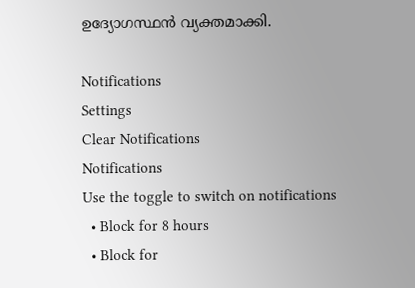ഉദ്യോഗസ്ഥന്‍ വ്യക്തമാക്കി.

Notifications
Settings
Clear Notifications
Notifications
Use the toggle to switch on notifications
  • Block for 8 hours
  • Block for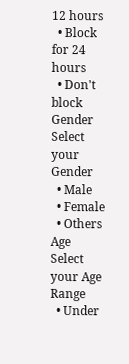12 hours
  • Block for 24 hours
  • Don't block
Gender
Select your Gender
  • Male
  • Female
  • Others
Age
Select your Age Range
  • Under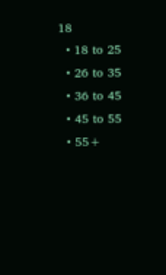18
  • 18 to 25
  • 26 to 35
  • 36 to 45
  • 45 to 55
  • 55+